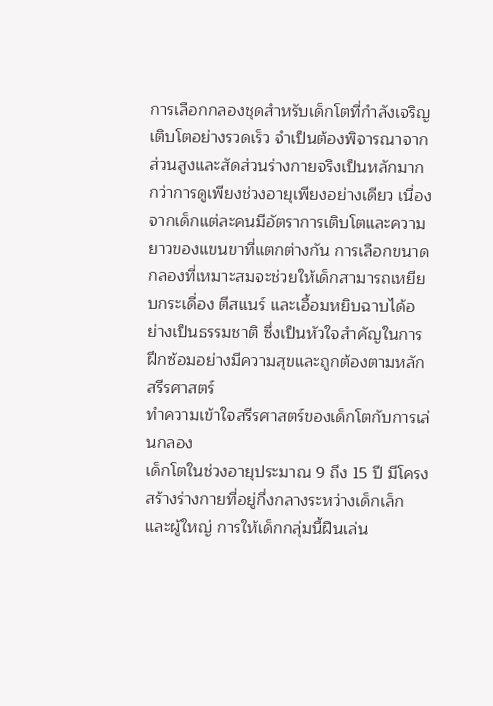การเลือกกลองชุดสำหรับเด็กโตที่กำลังเจริญเติบโตอย่างรวดเร็ว จำเป็นต้องพิจารณาจากส่วนสูงและสัดส่วนร่างกายจริงเป็นหลักมากกว่าการดูเพียงช่วงอายุเพียงอย่างเดียว เนื่องจากเด็กแต่ละคนมีอัตราการเติบโตและความยาวของแขนขาที่แตกต่างกัน การเลือกขนาดกลองที่เหมาะสมจะช่วยให้เด็กสามารถเหยียบกระเดื่อง ตีสแนร์ และเอื้อมหยิบฉาบได้อย่างเป็นธรรมชาติ ซึ่งเป็นหัวใจสำคัญในการฝึกซ้อมอย่างมีความสุขและถูกต้องตามหลักสรีรศาสตร์
ทำความเข้าใจสรีรศาสตร์ของเด็กโตกับการเล่นกลอง
เด็กโตในช่วงอายุประมาณ 9 ถึง 15 ปี มีโครงสร้างร่างกายที่อยู่กึ่งกลางระหว่างเด็กเล็กและผู้ใหญ่ การให้เด็กกลุ่มนี้ฝืนเล่น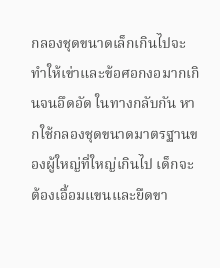กลองชุดขนาดเล็กเกินไปจะทำให้เข่าและข้อศอกงอมากเกินจนอึดอัด ในทางกลับกัน หากใช้กลองชุดขนาดมาตรฐานของผู้ใหญ่ที่ใหญ่เกินไป เด็กจะต้องเอื้อมแขนและยืดขา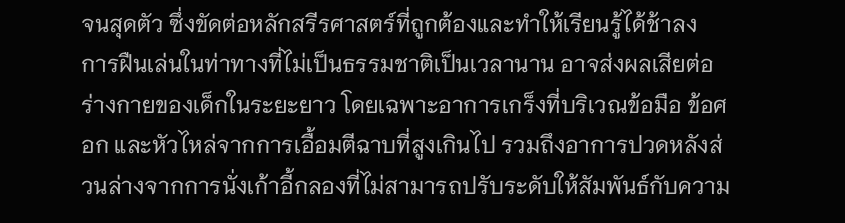จนสุดตัว ซึ่งขัดต่อหลักสรีรศาสตร์ที่ถูกต้องและทำให้เรียนรู้ได้ช้าลง
การฝืนเล่นในท่าทางที่ไม่เป็นธรรมชาติเป็นเวลานาน อาจส่งผลเสียต่อร่างกายของเด็กในระยะยาว โดยเฉพาะอาการเกร็งที่บริเวณข้อมือ ข้อศอก และหัวไหล่จากการเอื้อมตีฉาบที่สูงเกินไป รวมถึงอาการปวดหลังส่วนล่างจากการนั่งเก้าอี้กลองที่ไม่สามารถปรับระดับให้สัมพันธ์กับความ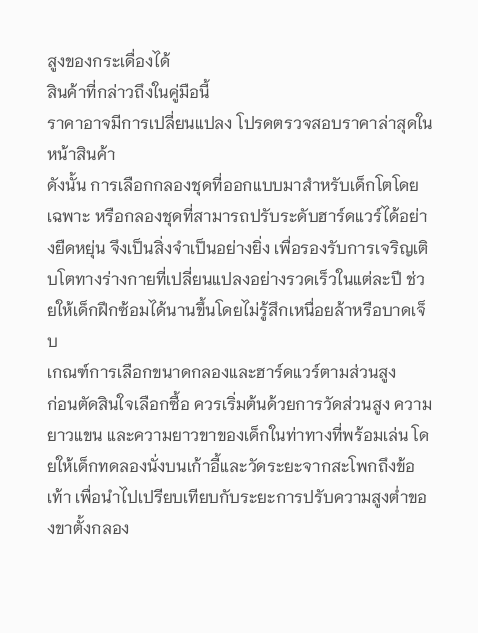สูงของกระเดื่องได้
สินค้าที่กล่าวถึงในคู่มือนี้
ราคาอาจมีการเปลี่ยนแปลง โปรดตรวจสอบราคาล่าสุดในหน้าสินค้า
ดังนั้น การเลือกกลองชุดที่ออกแบบมาสำหรับเด็กโตโดยเฉพาะ หรือกลองชุดที่สามารถปรับระดับฮาร์ดแวร์ได้อย่างยืดหยุ่น จึงเป็นสิ่งจำเป็นอย่างยิ่ง เพื่อรองรับการเจริญเติบโตทางร่างกายที่เปลี่ยนแปลงอย่างรวดเร็วในแต่ละปี ช่วยให้เด็กฝึกซ้อมได้นานขึ้นโดยไม่รู้สึกเหนื่อยล้าหรือบาดเจ็บ
เกณฑ์การเลือกขนาดกลองและฮาร์ดแวร์ตามส่วนสูง
ก่อนตัดสินใจเลือกซื้อ ควรเริ่มต้นด้วยการวัดส่วนสูง ความยาวแขน และความยาวขาของเด็กในท่าทางที่พร้อมเล่น โดยให้เด็กทดลองนั่งบนเก้าอี้และวัดระยะจากสะโพกถึงข้อเท้า เพื่อนำไปเปรียบเทียบกับระยะการปรับความสูงต่ำของขาตั้งกลอง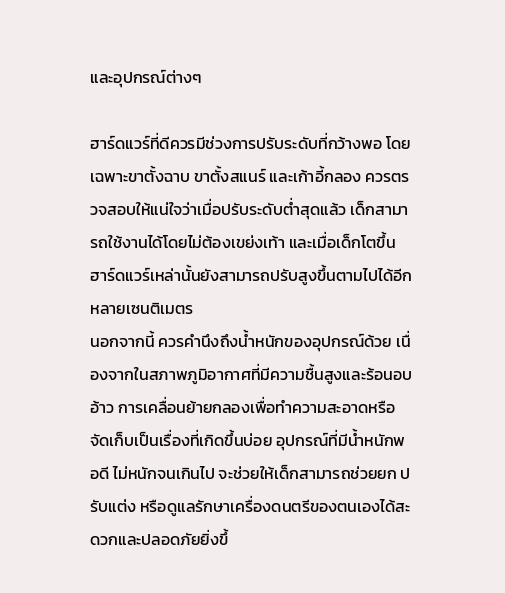และอุปกรณ์ต่างๆ

ฮาร์ดแวร์ที่ดีควรมีช่วงการปรับระดับที่กว้างพอ โดยเฉพาะขาตั้งฉาบ ขาตั้งสแนร์ และเก้าอี้กลอง ควรตรวจสอบให้แน่ใจว่าเมื่อปรับระดับต่ำสุดแล้ว เด็กสามารถใช้งานได้โดยไม่ต้องเขย่งเท้า และเมื่อเด็กโตขึ้น ฮาร์ดแวร์เหล่านั้นยังสามารถปรับสูงขึ้นตามไปได้อีกหลายเซนติเมตร
นอกจากนี้ ควรคำนึงถึงน้ำหนักของอุปกรณ์ด้วย เนื่องจากในสภาพภูมิอากาศที่มีความชื้นสูงและร้อนอบอ้าว การเคลื่อนย้ายกลองเพื่อทำความสะอาดหรือจัดเก็บเป็นเรื่องที่เกิดขึ้นบ่อย อุปกรณ์ที่มีน้ำหนักพอดี ไม่หนักจนเกินไป จะช่วยให้เด็กสามารถช่วยยก ปรับแต่ง หรือดูแลรักษาเครื่องดนตรีของตนเองได้สะดวกและปลอดภัยยิ่งขึ้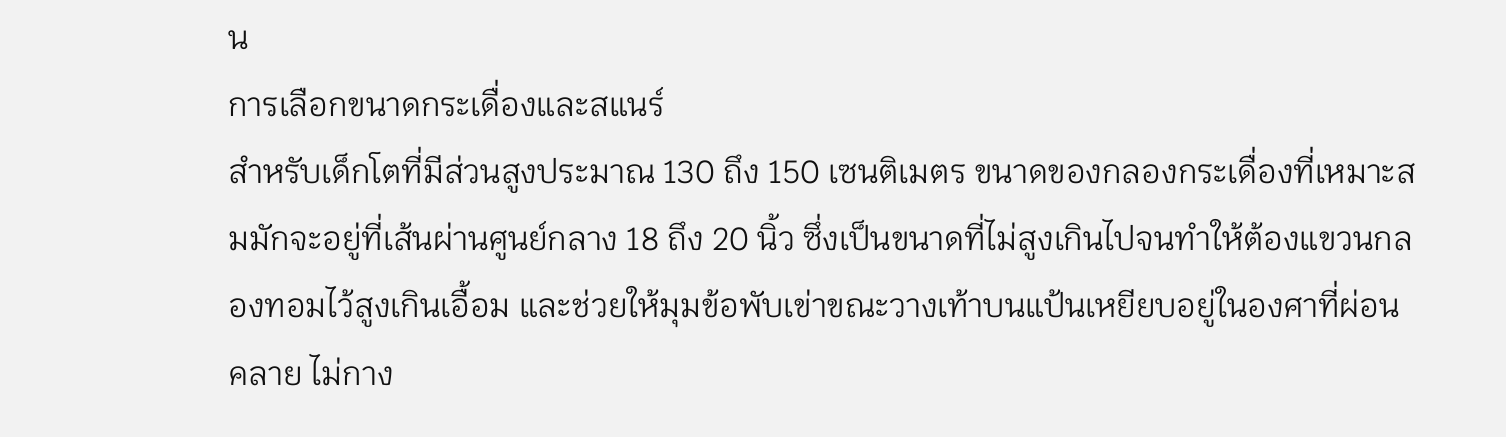น
การเลือกขนาดกระเดื่องและสแนร์
สำหรับเด็กโตที่มีส่วนสูงประมาณ 130 ถึง 150 เซนติเมตร ขนาดของกลองกระเดื่องที่เหมาะสมมักจะอยู่ที่เส้นผ่านศูนย์กลาง 18 ถึง 20 นิ้ว ซึ่งเป็นขนาดที่ไม่สูงเกินไปจนทำให้ต้องแขวนกลองทอมไว้สูงเกินเอื้อม และช่วยให้มุมข้อพับเข่าขณะวางเท้าบนแป้นเหยียบอยู่ในองศาที่ผ่อนคลาย ไม่กาง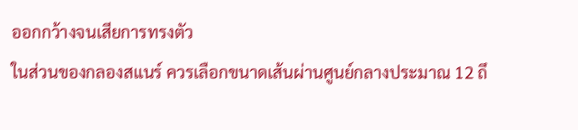ออกกว้างจนเสียการทรงตัว
ในส่วนของกลองสแนร์ ควรเลือกขนาดเส้นผ่านศูนย์กลางประมาณ 12 ถึ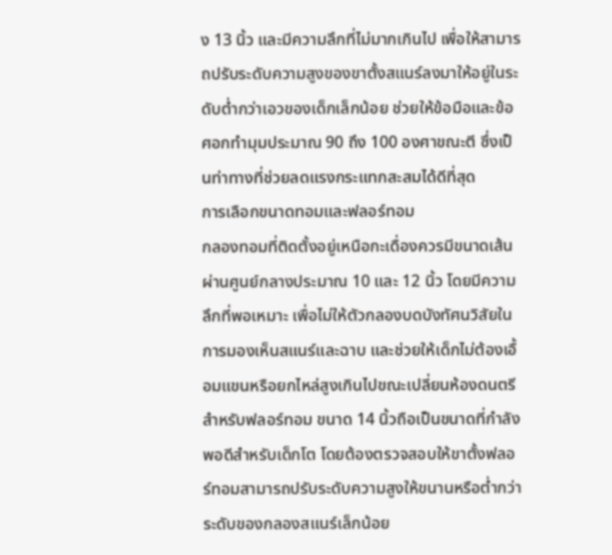ง 13 นิ้ว และมีความลึกที่ไม่มากเกินไป เพื่อให้สามารถปรับระดับความสูงของขาตั้งสแนร์ลงมาให้อยู่ในระดับต่ำกว่าเอวของเด็กเล็กน้อย ช่วยให้ข้อมือและข้อศอกทำมุมประมาณ 90 ถึง 100 องศาขณะตี ซึ่งเป็นท่าทางที่ช่วยลดแรงกระแทกสะสมได้ดีที่สุด
การเลือกขนาดทอมและฟลอร์ทอม
กลองทอมที่ติดตั้งอยู่เหนือกะเดื่องควรมีขนาดเส้นผ่านศูนย์กลางประมาณ 10 และ 12 นิ้ว โดยมีความลึกที่พอเหมาะ เพื่อไม่ให้ตัวกลองบดบังทัศนวิสัยในการมองเห็นสแนร์และฉาบ และช่วยให้เด็กไม่ต้องเอื้อมแขนหรือยกไหล่สูงเกินไปขณะเปลี่ยนห้องดนตรี
สำหรับฟลอร์ทอม ขนาด 14 นิ้วถือเป็นขนาดที่กำลังพอดีสำหรับเด็กโต โดยต้องตรวจสอบให้ขาตั้งฟลอร์ทอมสามารถปรับระดับความสูงให้ขนานหรือต่ำกว่าระดับของกลองสแนร์เล็กน้อย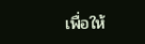เพื่อให้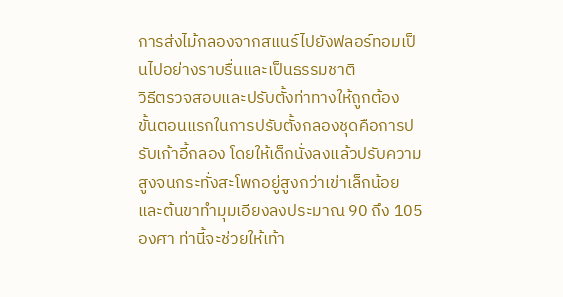การส่งไม้กลองจากสแนร์ไปยังฟลอร์ทอมเป็นไปอย่างราบรื่นและเป็นธรรมชาติ
วิธีตรวจสอบและปรับตั้งท่าทางให้ถูกต้อง
ขั้นตอนแรกในการปรับตั้งกลองชุดคือการปรับเก้าอี้กลอง โดยให้เด็กนั่งลงแล้วปรับความสูงจนกระทั่งสะโพกอยู่สูงกว่าเข่าเล็กน้อย และต้นขาทำมุมเอียงลงประมาณ 90 ถึง 105 องศา ท่านี้จะช่วยให้เท้า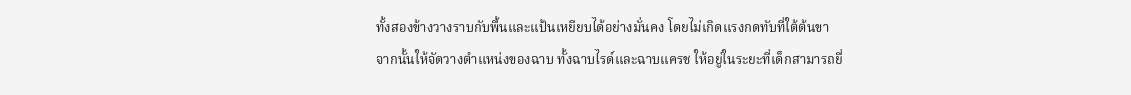ทั้งสองข้างวางราบกับพื้นและแป้นเหยียบได้อย่างมั่นคง โดยไม่เกิดแรงกดทับที่ใต้ต้นขา
จากนั้นให้จัดวางตำแหน่งของฉาบ ทั้งฉาบไรด์และฉาบแครช ให้อยู่ในระยะที่เด็กสามารถยื่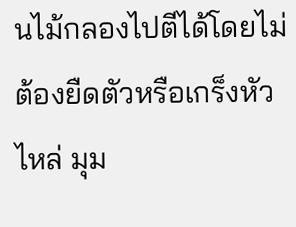นไม้กลองไปตีได้โดยไม่ต้องยืดตัวหรือเกร็งหัวไหล่ มุม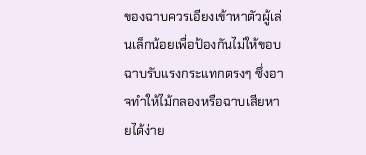ของฉาบควรเอียงเข้าหาตัวผู้เล่นเล็กน้อยเพื่อป้องกันไม่ให้ขอบฉาบรับแรงกระแทกตรงๆ ซึ่งอาจทำให้ไม้กลองหรือฉาบเสียหายได้ง่าย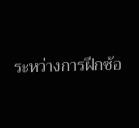ระหว่างการฝึกซ้อ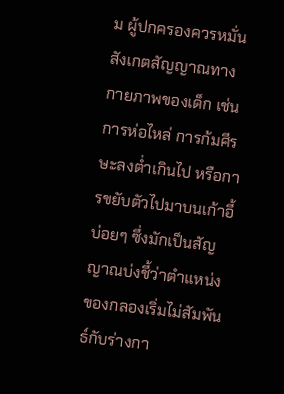ม ผู้ปกครองควรหมั่นสังเกตสัญญาณทางกายภาพของเด็ก เช่น การห่อไหล่ การก้มศีรษะลงต่ำเกินไป หรือการขยับตัวไปมาบนเก้าอี้บ่อยๆ ซึ่งมักเป็นสัญญาณบ่งชี้ว่าตำแหน่งของกลองเริ่มไม่สัมพันธ์กับร่างกา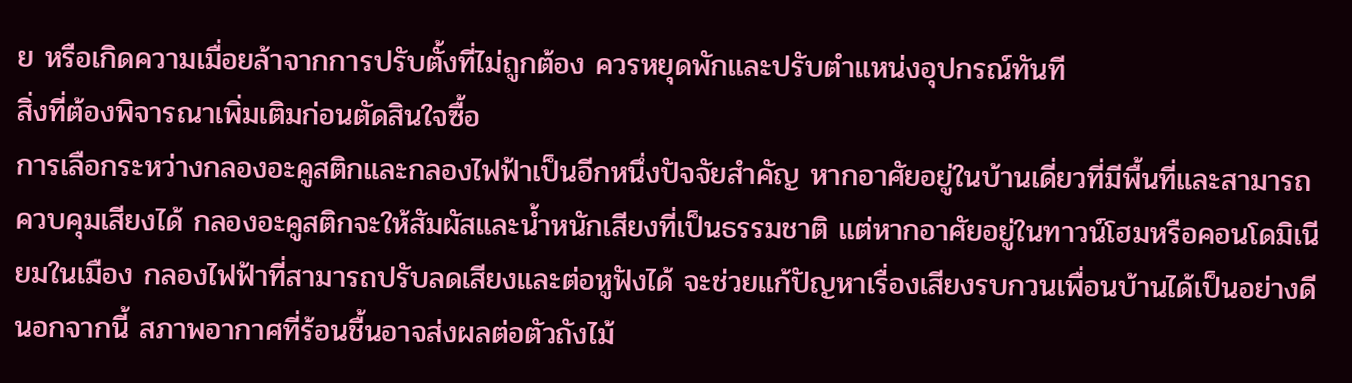ย หรือเกิดความเมื่อยล้าจากการปรับตั้งที่ไม่ถูกต้อง ควรหยุดพักและปรับตำแหน่งอุปกรณ์ทันที
สิ่งที่ต้องพิจารณาเพิ่มเติมก่อนตัดสินใจซื้อ
การเลือกระหว่างกลองอะคูสติกและกลองไฟฟ้าเป็นอีกหนึ่งปัจจัยสำคัญ หากอาศัยอยู่ในบ้านเดี่ยวที่มีพื้นที่และสามารถควบคุมเสียงได้ กลองอะคูสติกจะให้สัมผัสและน้ำหนักเสียงที่เป็นธรรมชาติ แต่หากอาศัยอยู่ในทาวน์โฮมหรือคอนโดมิเนียมในเมือง กลองไฟฟ้าที่สามารถปรับลดเสียงและต่อหูฟังได้ จะช่วยแก้ปัญหาเรื่องเสียงรบกวนเพื่อนบ้านได้เป็นอย่างดี
นอกจากนี้ สภาพอากาศที่ร้อนชื้นอาจส่งผลต่อตัวถังไม้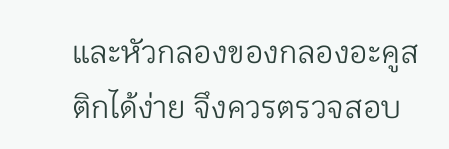และหัวกลองของกลองอะคูสติกได้ง่าย จึงควรตรวจสอบ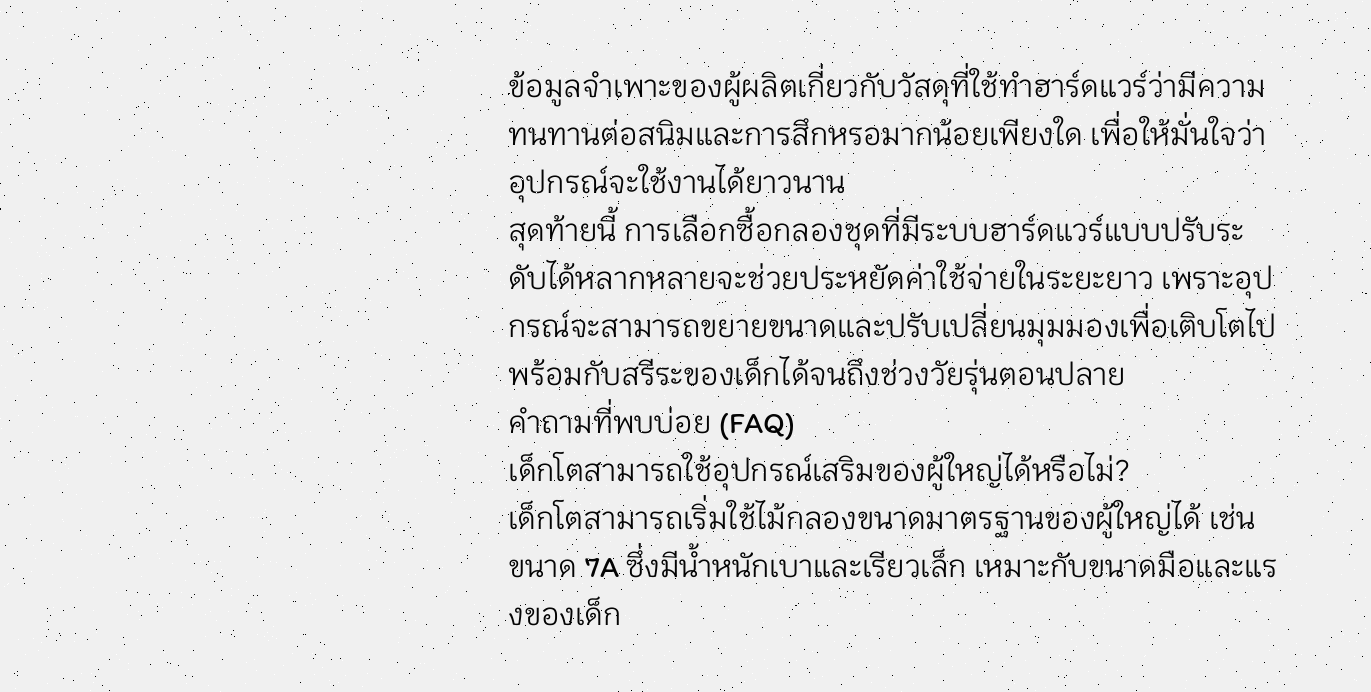ข้อมูลจำเพาะของผู้ผลิตเกี่ยวกับวัสดุที่ใช้ทำฮาร์ดแวร์ว่ามีความทนทานต่อสนิมและการสึกหรอมากน้อยเพียงใด เพื่อให้มั่นใจว่าอุปกรณ์จะใช้งานได้ยาวนาน
สุดท้ายนี้ การเลือกซื้อกลองชุดที่มีระบบฮาร์ดแวร์แบบปรับระดับได้หลากหลายจะช่วยประหยัดค่าใช้จ่ายในระยะยาว เพราะอุปกรณ์จะสามารถขยายขนาดและปรับเปลี่ยนมุมมองเพื่อเติบโตไปพร้อมกับสรีระของเด็กได้จนถึงช่วงวัยรุ่นตอนปลาย
คำถามที่พบบ่อย (FAQ)
เด็กโตสามารถใช้อุปกรณ์เสริมของผู้ใหญ่ได้หรือไม่?
เด็กโตสามารถเริ่มใช้ไม้กลองขนาดมาตรฐานของผู้ใหญ่ได้ เช่น ขนาด 7A ซึ่งมีน้ำหนักเบาและเรียวเล็ก เหมาะกับขนาดมือและแรงของเด็ก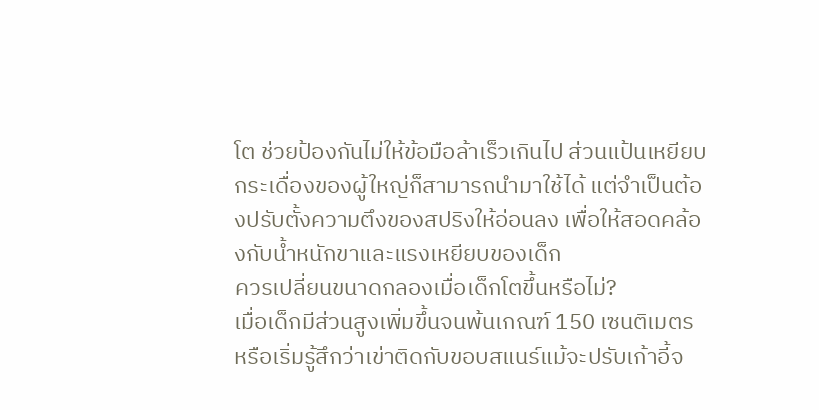โต ช่วยป้องกันไม่ให้ข้อมือล้าเร็วเกินไป ส่วนแป้นเหยียบกระเดื่องของผู้ใหญ่ก็สามารถนำมาใช้ได้ แต่จำเป็นต้องปรับตั้งความตึงของสปริงให้อ่อนลง เพื่อให้สอดคล้องกับน้ำหนักขาและแรงเหยียบของเด็ก
ควรเปลี่ยนขนาดกลองเมื่อเด็กโตขึ้นหรือไม่?
เมื่อเด็กมีส่วนสูงเพิ่มขึ้นจนพ้นเกณฑ์ 150 เซนติเมตร หรือเริ่มรู้สึกว่าเข่าติดกับขอบสแนร์แม้จะปรับเก้าอี้จ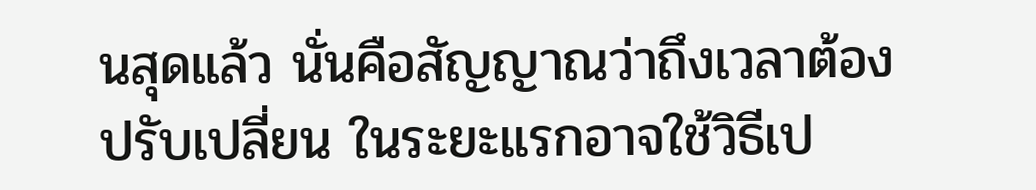นสุดแล้ว นั่นคือสัญญาณว่าถึงเวลาต้องปรับเปลี่ยน ในระยะแรกอาจใช้วิธีเป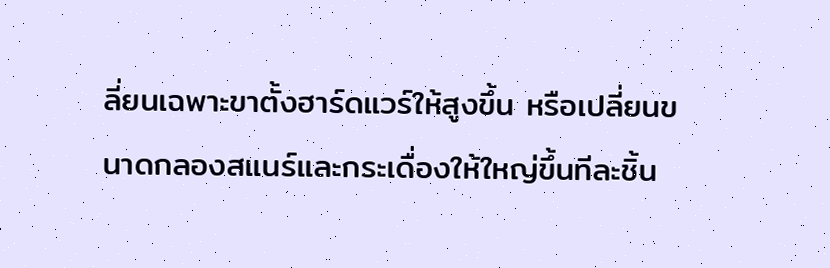ลี่ยนเฉพาะขาตั้งฮาร์ดแวร์ให้สูงขึ้น หรือเปลี่ยนขนาดกลองสแนร์และกระเดื่องให้ใหญ่ขึ้นทีละชิ้น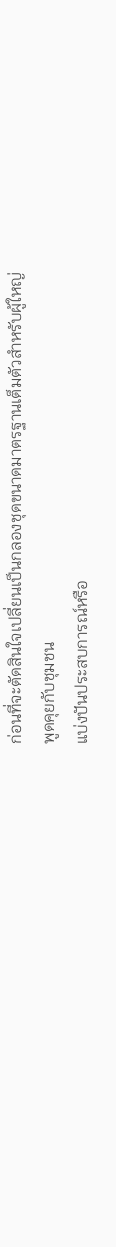ก่อนที่จะตัดสินใจเปลี่ยนเป็นกลองชุดขนาดมาตรฐานเต็มตัวสำหรับผู้ใหญ่
พูดคุยกับชุมชน
แบ่งปันประสบการณ์หรือ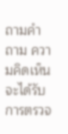ถามคำถาม ความคิดเห็นจะได้รับการตรวจ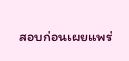สอบก่อนเผยแพร่